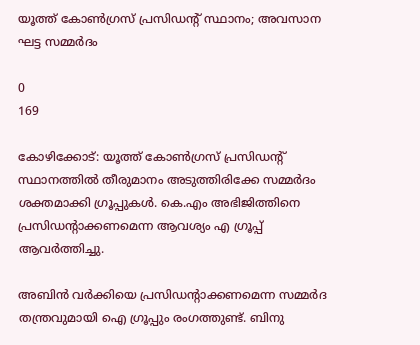യൂത്ത് കോണ്‍ഗ്രസ് പ്രസിഡന്റ് സ്ഥാനം; അവസാന ഘട്ട സമ്മർദം

0
169

കോഴിക്കോട്: യൂത്ത് കോണ്‍ഗ്രസ് പ്രസിഡന്റ് സ്ഥാനത്തില്‍ തീരുമാനം അടുത്തിരിക്കേ സമ്മർദം ശക്തമാക്കി ഗ്രൂപ്പുകള്‍. കെ.എം അഭിജിത്തിനെ പ്രസിഡന്റാക്കണമെന്ന ആവശ്യം എ ഗ്രൂപ്പ് ആവർത്തിച്ചു.

അബിന്‍ വർക്കിയെ പ്രസിഡന്റാക്കണമെന്ന സമ്മർദ തന്ത്രവുമായി ഐ ഗ്രൂപ്പും രംഗത്തുണ്ട്. ബിനു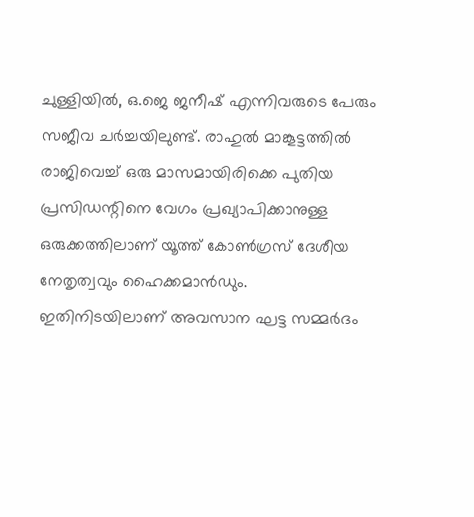ചുള്ളിയില്‍, ഒ.ജെ ജനീഷ് എന്നിവരുടെ പേരും സജീവ ചർച്ചയിലുണ്ട്. രാഹുല്‍ മാങ്കൂട്ടത്തില്‍ രാജിവെച്ച് ഒരു മാസമായിരിക്കെ പുതിയ പ്രസിഡന്റിനെ വേഗം പ്രഖ്യാപിക്കാനുള്ള ഒരുക്കത്തിലാണ് യൂത്ത് കോണ്‍ഗ്രസ് ദേശീയ നേതൃത്വവും ഹൈക്കമാന്‍ഡും. ഇതിനിടയിലാണ് അവസാന ഘട്ട സമ്മർദം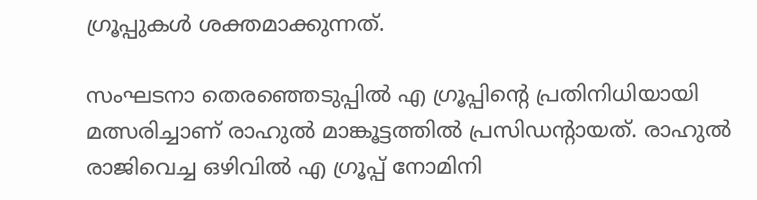ഗ്രൂപ്പുകള്‍ ശക്തമാക്കുന്നത്.

സംഘടനാ തെരഞ്ഞെടുപ്പില്‍ എ ഗ്രൂപ്പിന്റെ പ്രതിനിധിയായി മത്സരിച്ചാണ് രാഹുല്‍ മാങ്കൂട്ടത്തില്‍ പ്രസിഡന്റായത്. രാഹുല്‍ രാജിവെച്ച ഒഴിവില്‍ എ ഗ്രൂപ്പ് നോമിനി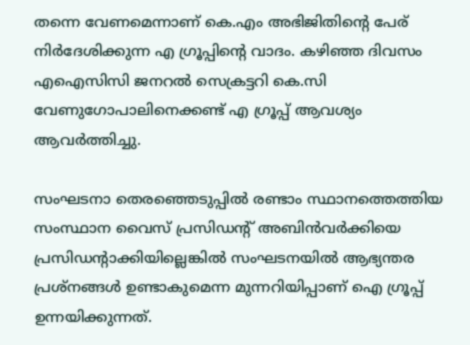തന്നെ വേണമെന്നാണ് കെ.എം അഭിജിതിന്റെ പേര് നിർദേശിക്കുന്ന എ ഗ്രൂപ്പിന്റെ വാദം. കഴിഞ്ഞ ദിവസം എഐസിസി ജനറല്‍ സെക്രട്ടറി കെ.സി വേണുഗോപാലിനെക്കണ്ട് എ ഗ്രൂപ്പ് ആവശ്യം ആവർത്തിച്ചു.

സംഘടനാ തെരഞ്ഞെടുപ്പില്‍ രണ്ടാം സ്ഥാനത്തെത്തിയ സംസ്ഥാന വൈസ് പ്രസിഡന്റ് അബിന്‍വർക്കിയെ പ്രസിഡന്റാക്കിയില്ലെങ്കില്‍ സംഘടനയില്‍ ആഭ്യന്തര പ്രശ്നങ്ങള്‍ ഉണ്ടാകുമെന്ന മുന്നറിയിപ്പാണ് ഐ ഗ്രൂപ്പ് ഉന്നയിക്കുന്നത്.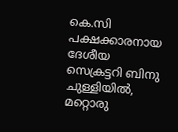കെ.സി പക്ഷക്കാരനായ ദേശീയ സെക്രട്ടറി ബിനു ചുള്ളിയില്‍, മറ്റൊരു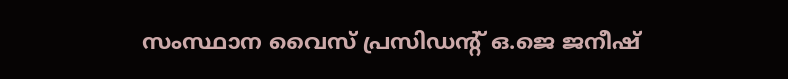സംസ്ഥാന വൈസ് പ്രസിഡന്റ് ഒ.ജെ ജനീഷ്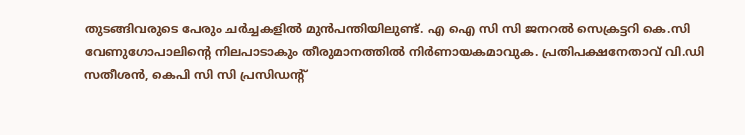തുടങ്ങിവരുടെ പേരും ചർച്ചകളില്‍ മുന്‍പന്തിയിലുണ്ട്. എ ഐ സി സി ജനറല്‍ സെക്രട്ടറി കെ.സി വേണുഗോപാലിന്റെ നിലപാടാകും തീരുമാനത്തില്‍ നിർണായകമാവുക. പ്രതിപക്ഷനേതാവ് വി.ഡി സതീശന്‍, കെപി സി സി പ്രസിഡന്റ്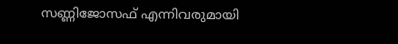സണ്ണിജോസഫ് എന്നിവരുമായി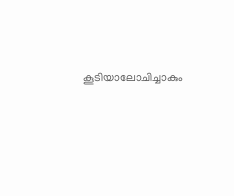കൂടിയാലോചിച്ചാകും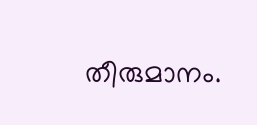തീരുമാനം.